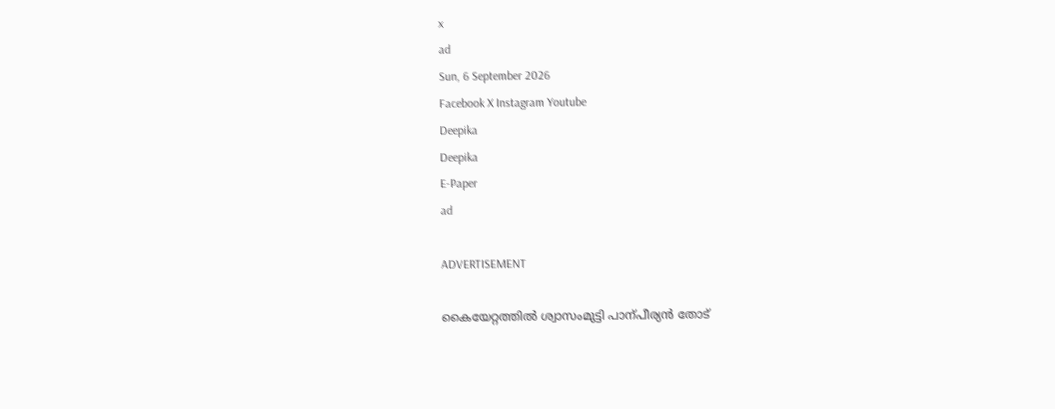x
ad
Sun, 6 September 2026
Facebook X Instagram Youtube
Deepika
Deepika
E-Paper
ad

ADVERTISEMENT

കൈയേറ്റത്തിൽ ശ്വാസംമുട്ടി പാന്പീര്യൻ തോട്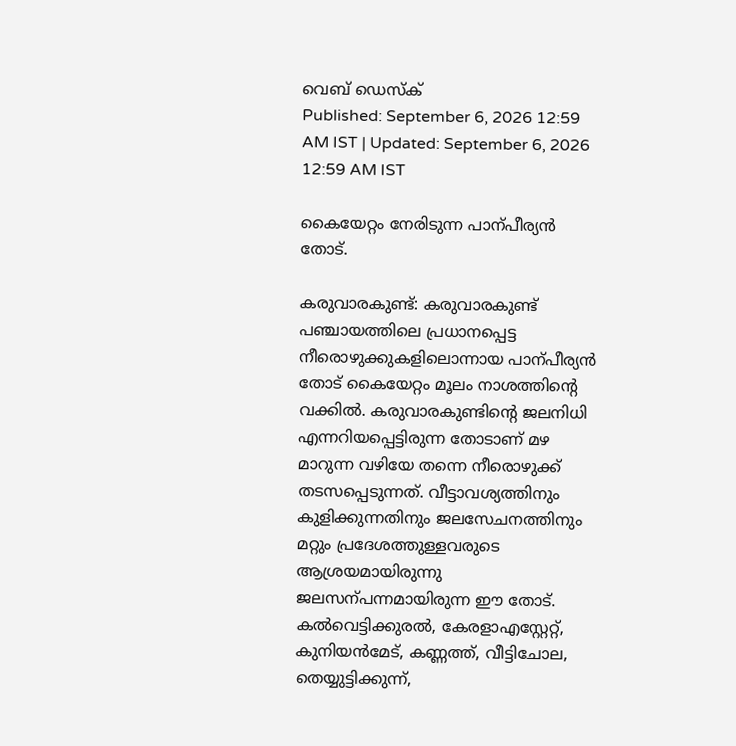വെബ് ഡെസ്ക്
Published: September 6, 2026 12:59 AM IST | Updated: September 6, 2026 12:59 AM IST

കൈയേറ്റം നേരിടുന്ന പാന്പീര്യൻ തോട്.

കരുവാരകുണ്ട്: കരുവാരകുണ്ട് പഞ്ചായത്തിലെ പ്രധാനപ്പെട്ട നീരൊഴുക്കുകളിലൊന്നായ പാന്പീര്യൻ തോട് കൈയേറ്റം മൂലം നാശത്തിന്‍റെ വക്കിൽ. കരുവാരകുണ്ടിന്‍റെ ജലനിധി എന്നറിയപ്പെട്ടിരുന്ന തോടാണ് മഴ മാറുന്ന വഴിയേ തന്നെ നീരൊഴുക്ക് തടസപ്പെടുന്നത്. വീട്ടാവശ്യത്തിനും കുളിക്കുന്നതിനും ജലസേചനത്തിനും മറ്റും പ്രദേശത്തുള്ളവരുടെ ആശ്രയമായിരുന്നു ജലസന്പന്നമായിരുന്ന ഈ തോട്. കൽവെട്ടിക്കുരൽ, കേരളാഎസ്റ്റേറ്റ്, കുനിയൻമേട്, കണ്ണത്ത്, വീട്ടിചോല, തെയ്യുട്ടിക്കുന്ന്,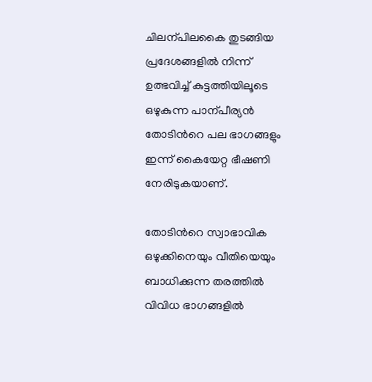ചിലന്പിലകൈ തുടങ്ങിയ പ്രദേശങ്ങളിൽ നിന്ന് ഉത്ഭവിച്ച് കുട്ടത്തിയിലൂടെ ഒഴുകുന്ന പാന്പീര്യൻ തോടിന്‍റെ പല ഭാഗങ്ങളും ഇന്ന് കൈയേറ്റ ഭീഷണി നേരിടുകയാണ്.

തോടിന്‍റെ സ്വാഭാവിക ഒഴുക്കിനെയും വീതിയെയും ബാധിക്കുന്ന തരത്തിൽ വിവിധ ഭാഗങ്ങളിൽ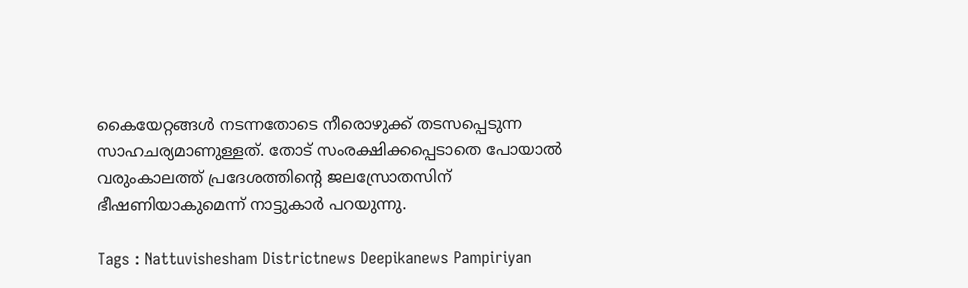കൈയേറ്റങ്ങൾ നടന്നതോടെ നീരൊഴുക്ക് തടസപ്പെടുന്ന സാഹചര്യമാണുള്ളത്. തോട് സംരക്ഷിക്കപ്പെടാതെ പോയാൽ വരുംകാലത്ത് പ്രദേശത്തിന്‍റെ ജലസ്രോതസിന് ഭീഷണിയാകുമെന്ന് നാട്ടുകാർ പറയുന്നു.

Tags : Nattuvishesham Districtnews Deepikanews Pampiriyan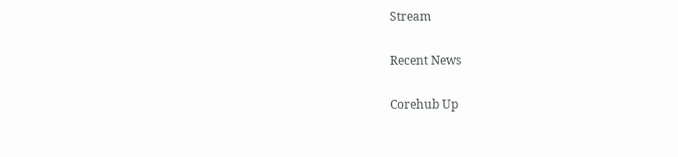Stream

Recent News

Corehub Up